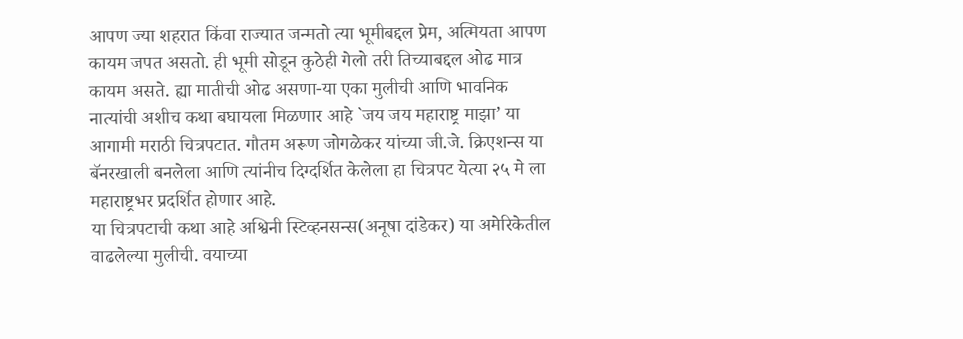आपण ज्या शहरात किंवा राज्यात जन्मतो त्या भूमीबद्दल प्रेम, अत्मियता आपण कायम जपत असतो. ही भूमी सोडून कुठेही गेलो तरी तिच्याबद्दल ओढ मात्र कायम असते. ह्या मातीची ओढ असणा-या एका मुलीची आणि भावनिक नात्यांची अशीच कथा बघायला मिळणार आहे `जय जय महाराष्ट्र माझा’ या आगामी मराठी चित्रपटात. गौतम अरूण जोगळेकर यांच्या जी.जे. क्रिएशन्स या बॅनरखाली बनलेला आणि त्यांनीच दिग्दर्शित केलेला हा चित्रपट येत्या २५ मे ला महाराष्ट्रभर प्रदर्शित होणार आहे.
या चित्रपटाची कथा आहे अश्विनी स्टिव्हनसन्स(अनूषा दांडेकर) या अमेरिकेतील वाढलेल्या मुलीची. वयाच्या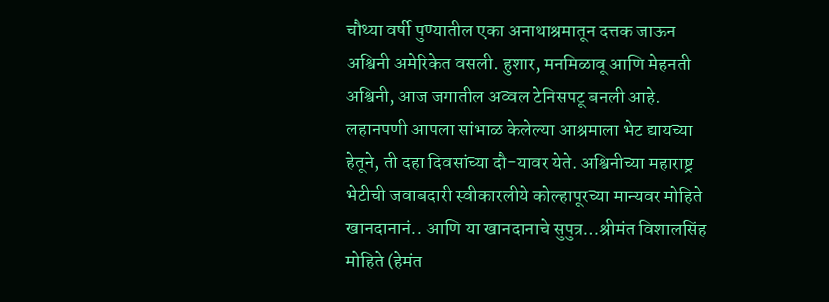चौथ्या वर्षी पुण्यातील एका अनाथाश्रमातून दत्तक जाऊन अश्विनी अमेरिकेत वसली. हुशार, मनमिळावू आणि मेहनती अश्विनी, आज जगातील अव्वल टेनिसपटू बनली आहे. लहानपणी आपला सांभाळ केलेल्या आश्रमाला भेट द्यायच्या हेतूने, ती दहा दिवसांच्या दौ-यावर येते. अश्विनीच्या महाराष्ट्र भेटीची जवाबदारी स्वीकारलीये कोल्हापूरच्या मान्यवर मोहिते खानदानानं.. आणि या खानदानाचे सुपुत्र…श्रीमंत विशालसिंह मोहिते (हेमंत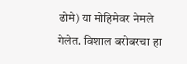ढोमे) या मोहिमेवर नेमले गेलेत. विशाल बरोबरचा हा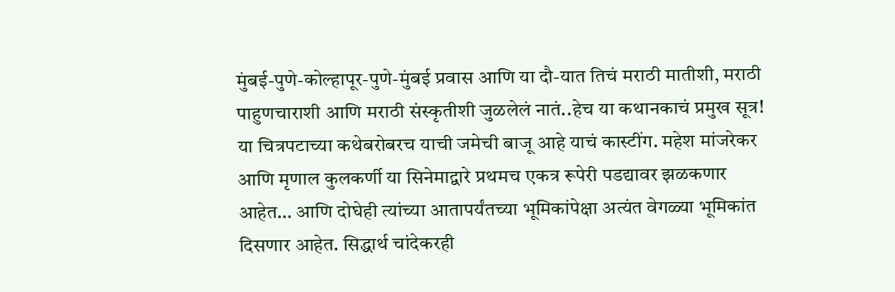मुंबई-पुणे-कोल्हापूर-पुणे-मुंबई प्रवास आणि या दौ-यात तिचं मराठी मातीशी, मराठी पाहुणचाराशी आणि मराठी संस्कृतीशी जुळलेलं नातं..हेच या कथानकाचं प्रमुख सूत्र!
या चित्रपटाच्या कथेबरोबरच याची जमेची बाजू आहे याचं कास्टींग. महेश मांजरेकर आणि मृणाल कुलकर्णी या सिनेमाद्वारे प्रथमच एकत्र रूपेरी पडद्यावर झळकणार आहेत… आणि दोघेही त्यांच्या आतापर्यंतच्या भूमिकांपेक्षा अत्यंत वेगळ्या भूमिकांत दिसणार आहेत. सिद्धार्थ चांदेकरही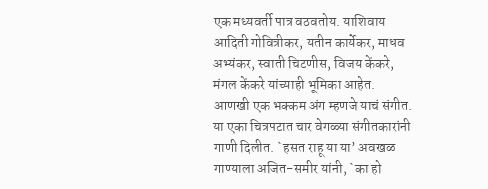एक मध्यवर्ती पात्र वठवतोय. याशिवाय आदिती गोवित्रीकर, यतीन कार्येकर, माधव अभ्यंकर, स्वाती चिटणीस, विजय केंकरे, मंगल केंकरे यांच्याही भूमिका आहेत.
आणखी एक भक्कम अंग म्हणजे याचं संगीत. या एका चित्रपटात चार वेगळ्या संगीतकारांनी गाणी दिलीत. `हसत राहू या या’ अवखळ गाण्याला अजित-समीर यांनी, `का हो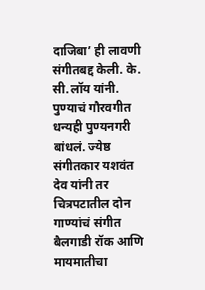दाजिबा’ ही लावणी संगीतबद्द केली. के. सी.लॉय यांनी. पुण्याचं गौरवगीत धन्यही पुण्यनगरी बांधलं. ज्येष्ठ संगीतकार यशवंत देव यांनी तर चित्रपटातील दोन गाण्यांचं संगीत बैलगाडी रॉक आणि मायमातीचा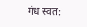गंध स्वत: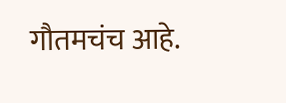गौतमचंच आहे.